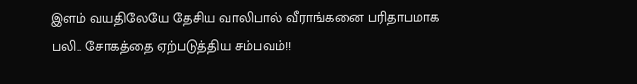இளம் வயதிலேயே தேசிய வாலிபால் வீராங்கனை பரிதாபமாக பலி.. சோகத்தை ஏற்படுத்திய சம்பவம்!!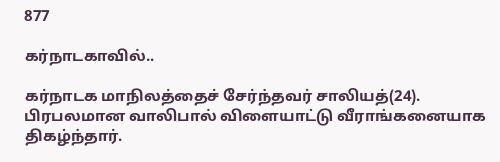877

கர்நாடகாவில்..

கர்நாடக மாநிலத்தைச் சேர்ந்தவர் சாலியத்(24). பிரபலமான வாலிபால் விளையாட்டு வீராங்கனையாக திகழ்ந்தார்.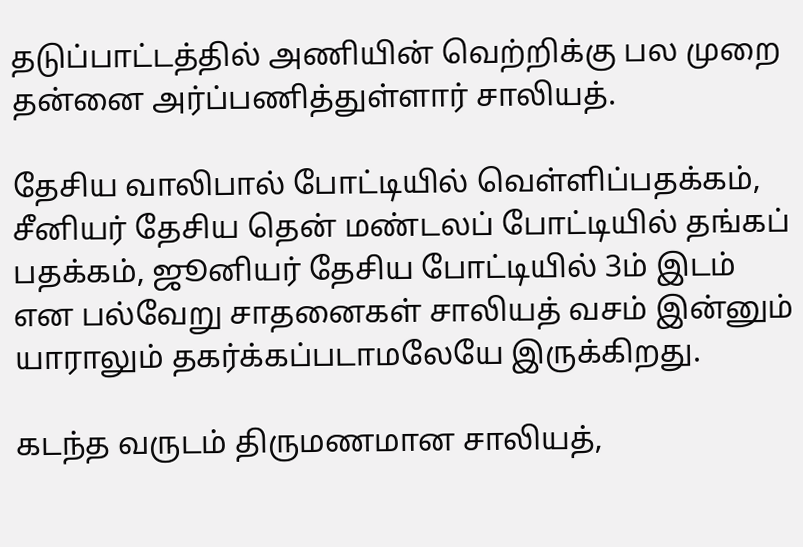தடுப்பாட்டத்தில் அணியின் வெற்றிக்கு பல முறை தன்னை அர்ப்பணித்துள்ளார் சாலியத்.

தேசிய வாலிபால் போட்டியில் வெள்ளிப்பதக்கம், சீனியர் தேசிய தென் மண்டலப் போட்டியில் தங்கப் பதக்கம், ஜூனியர் தேசிய போட்டியில் 3ம் இடம் என பல்வேறு சாதனைகள் சாலியத் வசம் இன்னும் யாராலும் தகர்க்கப்படாமலேயே இருக்கிறது.

கடந்த வருடம் திருமணமான சாலியத்,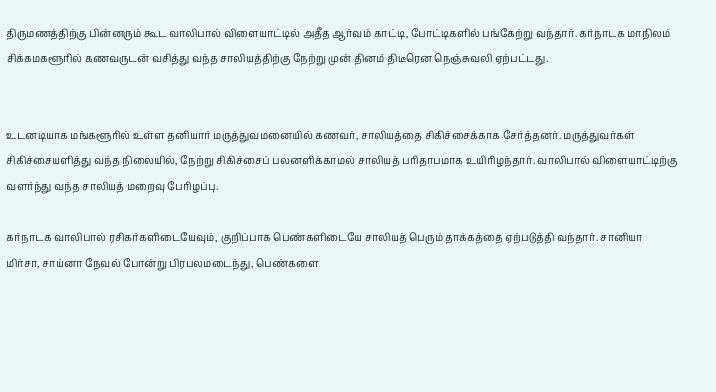திருமணத்திற்கு பின்னரும் கூட வாலிபால் விளையாட்டில் அதீத ஆர்வம் காட்டி, போட்டிகளில் பங்கேற்று வந்தார். கர்நாடக மாநிலம் சிக்கமகளூரில் கணவருடன் வசித்து வந்த சாலியத்திற்கு நேற்று முன் தினம் திடீரென நெஞ்சுவலி ஏற்பட்டது.


உடனடியாக மங்களூரில் உள்ள தனியார் மருத்துவமனையில் கணவர், சாலியத்தை சிகிச்சைக்காக சேர்த்தனர். மருத்துவர்கள் சிகிச்சையளித்து வந்த நிலையில், நேற்று சிகிச்சைப் பலனளிக்காமல் சாலியத் பரிதாபமாக உயிரிழந்தார். வாலிபால் விளையாட்டிற்கு வளர்ந்து வந்த சாலியத் மறைவு பேரிழப்பு.

கர்நாடக வாலிபால் ரசிகர்களிடையேவும், குறிப்பாக பெண்களிடையே சாலியத் பெரும் தாக்கத்தை ஏற்படுத்தி வந்தார். சானியா மிர்சா, சாய்னா நேவல் போன்று பிரபலமடைந்து, பெண்களை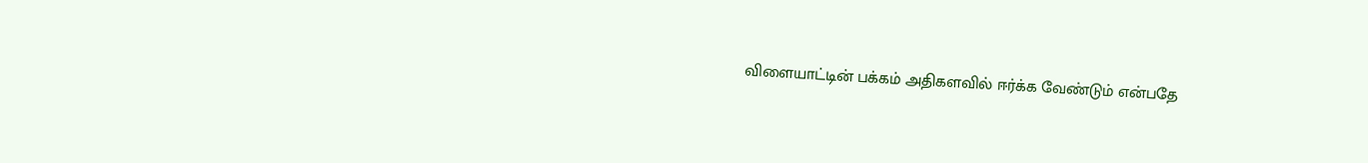விளையாட்டின் பக்கம் அதிகளவில் ஈர்க்க வேண்டும் என்பதே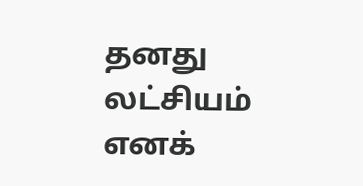தனது லட்சியம் எனக்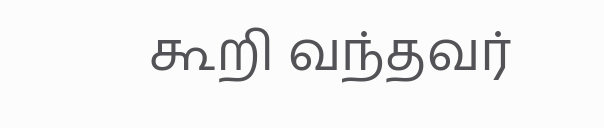கூறி வந்தவர்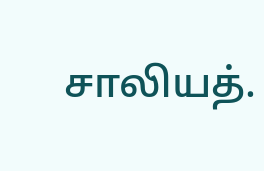சாலியத்.